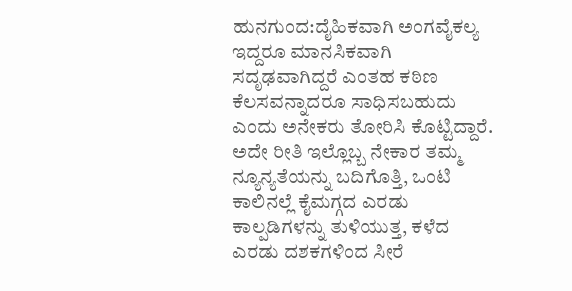ಹುನಗುಂದ:ದೈಹಿಕವಾಗಿ ಅಂಗವೈಕಲ್ಯ ಇದ್ದರೂ ಮಾನಸಿಕವಾಗಿ ಸದೃಢವಾಗಿದ್ದರೆ ಎಂತಹ ಕಠಿಣ ಕೆಲಸವನ್ನಾದರೂ ಸಾಧಿಸಬಹುದು ಎಂದು ಅನೇಕರು ತೋರಿಸಿ ಕೊಟ್ಟಿದ್ದಾರೆ. ಅದೇ ರೀತಿ ಇಲ್ಲೊಬ್ಬ ನೇಕಾರ ತಮ್ಮ ನ್ಯೂನ್ಯತೆಯನ್ನು ಬದಿಗೊತ್ತಿ, ಒಂಟಿ ಕಾಲಿನಲ್ಲೆ ಕೈಮಗ್ಗದ ಎರಡು ಕಾಲ್ಪಡಿಗಳನ್ನು ತುಳಿಯುತ್ತ, ಕಳೆದ ಎರಡು ದಶಕಗಳಿಂದ ಸೀರೆ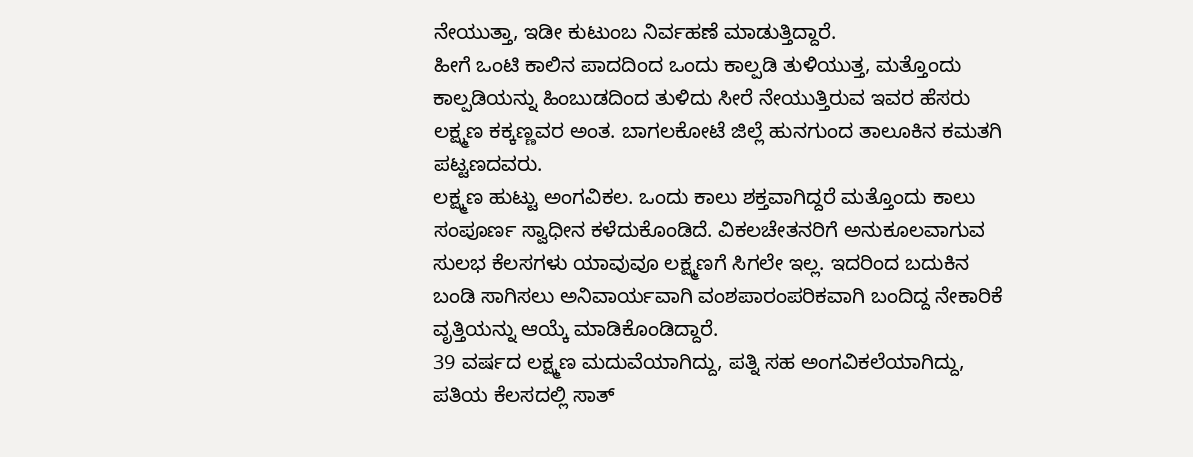ನೇಯುತ್ತಾ, ಇಡೀ ಕುಟುಂಬ ನಿರ್ವಹಣೆ ಮಾಡುತ್ತಿದ್ದಾರೆ.
ಹೀಗೆ ಒಂಟಿ ಕಾಲಿನ ಪಾದದಿಂದ ಒಂದು ಕಾಲ್ಪಡಿ ತುಳಿಯುತ್ತ, ಮತ್ತೊಂದು ಕಾಲ್ಪಡಿಯನ್ನು ಹಿಂಬುಡದಿಂದ ತುಳಿದು ಸೀರೆ ನೇಯುತ್ತಿರುವ ಇವರ ಹೆಸರು ಲಕ್ಷ್ಮಣ ಕಕ್ಕಣ್ಣವರ ಅಂತ. ಬಾಗಲಕೋಟೆ ಜಿಲ್ಲೆ ಹುನಗುಂದ ತಾಲೂಕಿನ ಕಮತಗಿ ಪಟ್ಟಣದವರು.
ಲಕ್ಷ್ಮಣ ಹುಟ್ಟು ಅಂಗವಿಕಲ. ಒಂದು ಕಾಲು ಶಕ್ತವಾಗಿದ್ದರೆ ಮತ್ತೊಂದು ಕಾಲು ಸಂಪೂರ್ಣ ಸ್ವಾಧೀನ ಕಳೆದುಕೊಂಡಿದೆ. ವಿಕಲಚೇತನರಿಗೆ ಅನುಕೂಲವಾಗುವ ಸುಲಭ ಕೆಲಸಗಳು ಯಾವುವೂ ಲಕ್ಷ್ಮಣಗೆ ಸಿಗಲೇ ಇಲ್ಲ. ಇದರಿಂದ ಬದುಕಿನ ಬಂಡಿ ಸಾಗಿಸಲು ಅನಿವಾರ್ಯವಾಗಿ ವಂಶಪಾರಂಪರಿಕವಾಗಿ ಬಂದಿದ್ದ ನೇಕಾರಿಕೆ ವೃತ್ತಿಯನ್ನು ಆಯ್ಕೆ ಮಾಡಿಕೊಂಡಿದ್ದಾರೆ.
39 ವರ್ಷದ ಲಕ್ಷ್ಮಣ ಮದುವೆಯಾಗಿದ್ದು, ಪತ್ನಿ ಸಹ ಅಂಗವಿಕಲೆಯಾಗಿದ್ದು, ಪತಿಯ ಕೆಲಸದಲ್ಲಿ ಸಾತ್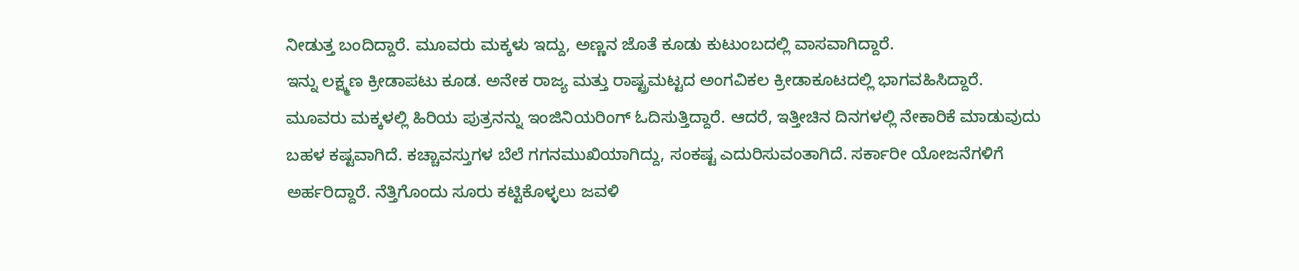ನೀಡುತ್ತ ಬಂದಿದ್ದಾರೆ. ಮೂವರು ಮಕ್ಕಳು ಇದ್ದು, ಅಣ್ಣನ ಜೊತೆ ಕೂಡು ಕುಟುಂಬದಲ್ಲಿ ವಾಸವಾಗಿದ್ದಾರೆ.
ಇನ್ನು ಲಕ್ಷ್ಮಣ ಕ್ರೀಡಾಪಟು ಕೂಡ. ಅನೇಕ ರಾಜ್ಯ ಮತ್ತು ರಾಷ್ಟ್ರಮಟ್ಟದ ಅಂಗವಿಕಲ ಕ್ರೀಡಾಕೂಟದಲ್ಲಿ ಭಾಗವಹಿಸಿದ್ದಾರೆ. ಮೂವರು ಮಕ್ಕಳಲ್ಲಿ ಹಿರಿಯ ಪುತ್ರನನ್ನು ಇಂಜಿನಿಯರಿಂಗ್ ಓದಿಸುತ್ತಿದ್ದಾರೆ. ಆದರೆ, ಇತ್ತೀಚಿನ ದಿನಗಳಲ್ಲಿ ನೇಕಾರಿಕೆ ಮಾಡುವುದು ಬಹಳ ಕಷ್ಟವಾಗಿದೆ. ಕಚ್ಚಾವಸ್ತುಗಳ ಬೆಲೆ ಗಗನಮುಖಿಯಾಗಿದ್ದು, ಸಂಕಷ್ಟ ಎದುರಿಸುವಂತಾಗಿದೆ. ಸರ್ಕಾರೀ ಯೋಜನೆಗಳಿಗೆ ಅರ್ಹರಿದ್ದಾರೆ. ನೆತ್ತಿಗೊಂದು ಸೂರು ಕಟ್ಟಿಕೊಳ್ಳಲು ಜವಳಿ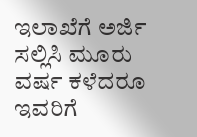ಇಲಾಖೆಗೆ ಅರ್ಜಿ ಸಲ್ಲಿಸಿ ಮೂರು ವರ್ಷ ಕಳೆದರೂ ಇವರಿಗೆ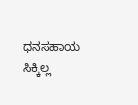ಧನಸಹಾಯ ಸಿಕ್ಕಿಲ್ಲ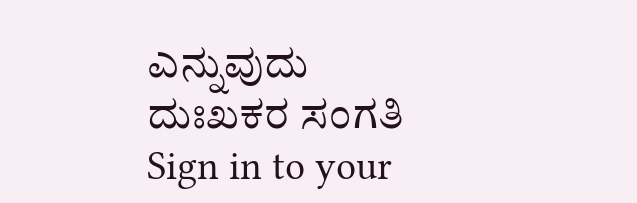ಎನ್ನುವುದು ದುಃಖಕರ ಸಂಗತಿ
Sign in to your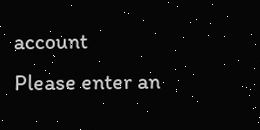account
Please enter an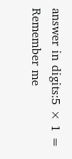answer in digits:5 × 1 =
Remember me